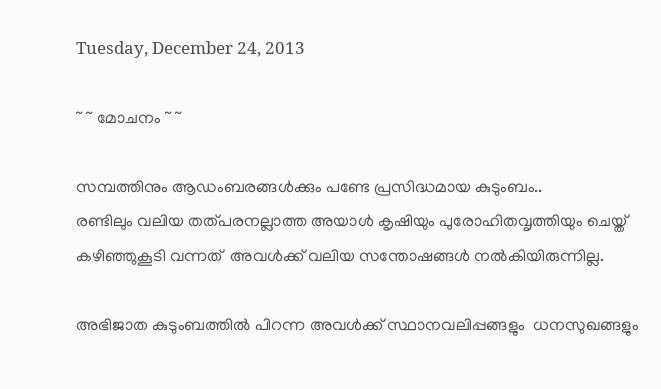Tuesday, December 24, 2013

~ ~ മോചനം ~ ~

സമ്പത്തിനും ആഡംബരങ്ങൾക്കും പണ്ടേ പ്രസിദ്ധമായ കുടുംബം..
രണ്ടിലും വലിയ തത്പരനല്ലാത്ത അയാൾ കൃഷിയും പുരോഹിതവൃത്തിയും ചെയ്ത്‌ കഴിഞ്ഞുകൂടി വന്നത്‌  അവൾക്ക്‌ വലിയ സന്തോഷങ്ങൾ നൽകിയിരുന്നില്ല.

അഭിജാത കുടുംബത്തിൽ പിറന്ന അവൾക്ക് സ്ഥാനവലിപ്പങ്ങളും‌  ധനസുഖങ്ങളും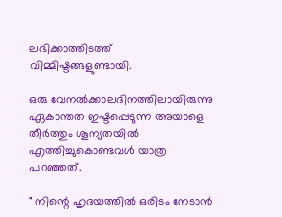ലഭിക്കാത്തിടത്ത്‌ വിമ്മിഷ്ടങ്ങളുണ്ടായി.

ഒരു വേനൽക്കാലദിനത്തിലായിരുന്നു ഏകാന്തത ഇഷ്ടപ്പെടുന്ന അയാളെ തീർത്തും ശൂന്യതയിൽ എത്തിച്ചുകൊണ്ടവൾ യാത്ര പറഞ്ഞത്‌.

" നിന്റെ ഹൃദയത്തിൽ ഒരിടം നേടാൻ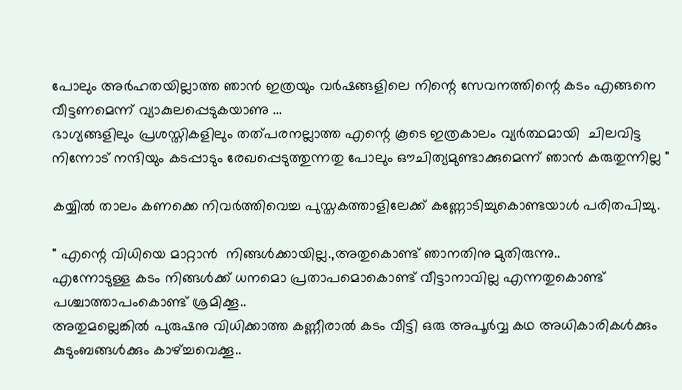പോലും അർഹതയില്ലാത്ത ഞാൻ ഇത്രയും വർഷങ്ങളിലെ നിന്റെ സേവനത്തിന്റെ കടം എങ്ങനെ വീട്ടണമെന്ന് വ്യാകുലപ്പെടുകയാണു ...
ഭാഗ്യങ്ങളിലും പ്രശസ്തികളിലും തത്പരനല്ലാത്ത എന്റെ കൂടെ ഇത്രകാലം വ്യർത്ഥമായി  ചിലവിട്ട നിന്നോട്‌ നന്ദിയും കടപ്പാടും രേഖപ്പെടുത്തുന്നതു പോലും ഔചിത്യമുണ്ടാക്കുമെന്ന് ഞാൻ കരുതുന്നില്ല "

കയ്യിൽ താലം കണക്കെ നിവർത്തിവെച്ച പുസ്തകത്താളിലേക്ക്‌ കണ്ണോടിച്ചുകൊണ്ടയാൾ പരിതപിച്ചു.

" എന്റെ വിധിയെ മാറ്റാൻ  നിങ്ങൾക്കായില്ല.,അതുകൊണ്ട്‌ ഞാനതിനു മുതിരുന്നു..
എന്നോടുള്ള കടം നിങ്ങൾക്ക്‌ ധനമൊ പ്രതാപമൊകൊണ്ട്‌ വീട്ടാനാവില്ല എന്നതുകൊണ്ട്‌ പശ്ചാത്താപംകൊണ്ട്‌ ശ്രമിക്കൂ..
അതുമല്ലെങ്കിൽ പുരുഷനു വിധിക്കാത്ത കണ്ണീരാൽ കടം വീട്ടി ഒരു അപൂർവ്വ കഥ അധികാരികൾക്കും കുടുംബങ്ങൾക്കും കാഴ്ച്ചവെക്കൂ..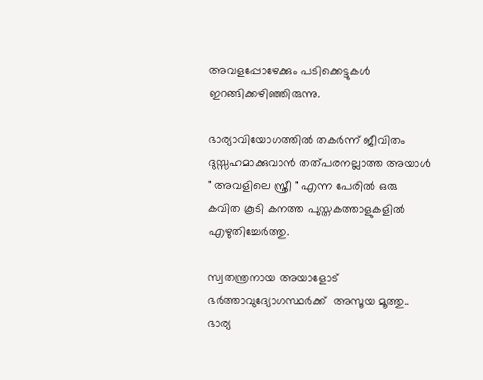അവളപ്പോഴേക്കും പടിക്കെട്ടുകൾ ഇറങ്ങിക്കഴിഞ്ഞിരുന്നു.

ഭാര്യാവിയോഗത്തിൽ തകർന്ന് ജീവിതം ദുസ്സഹമാക്കുവാൻ തത്പരനല്ലാത്ത അയാൾ " അവളിലെ സ്ത്രീ " എന്ന പേരിൽ ഒരു കവിത കൂടി കനത്ത പുസ്തകത്താളുകളിൽ എഴുതിച്ചേർത്തു.

സ്വതന്ത്രനായ അയാളോട്‌ ഭർത്താവുദ്യോഗസ്ഥർക്ക്‌  അസൂയ മൂത്തു..
ഭാര്യ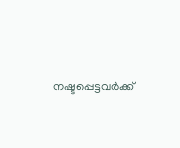നഷ്ടപ്പെട്ടവർക്ക്‌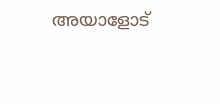അയാളോട്‌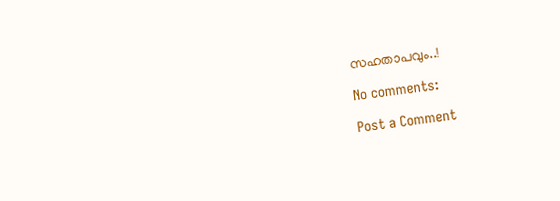സഹതാപവും..!

No comments:

Post a Comment